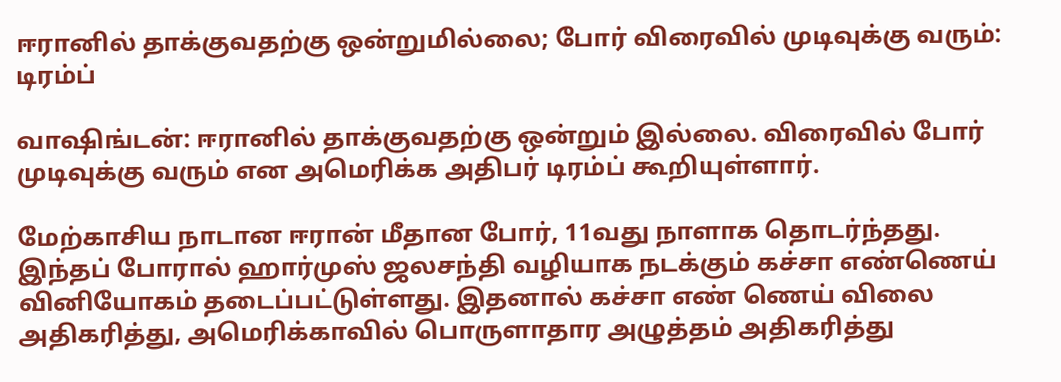ஈரானில் தாக்குவதற்கு ஒன்றுமில்லை; போர் விரைவில் முடிவுக்கு வரும்: டிரம்ப்

வாஷிங்டன்: ஈரானில் தாக்குவதற்கு ஒன்றும் இல்லை. விரைவில் போர் முடிவுக்கு வரும் என அமெரிக்க அதிபர் டிரம்ப் கூறியுள்ளார்.

மேற்காசிய நாடான ஈரான் மீதான போர், 11வது நாளாக தொடர்ந்தது. இந்தப் போரால் ஹார்முஸ் ஜலசந்தி வழியாக நடக்கும் கச்சா எண்ணெய் வினியோகம் தடைப்பட்டுள்ளது. இதனால் கச்சா எண் ணெய் விலை அதிகரித்து, அமெரிக்காவில் பொருளாதார அழுத்தம் அதிகரித்து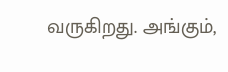வருகிறது. அங்கும்,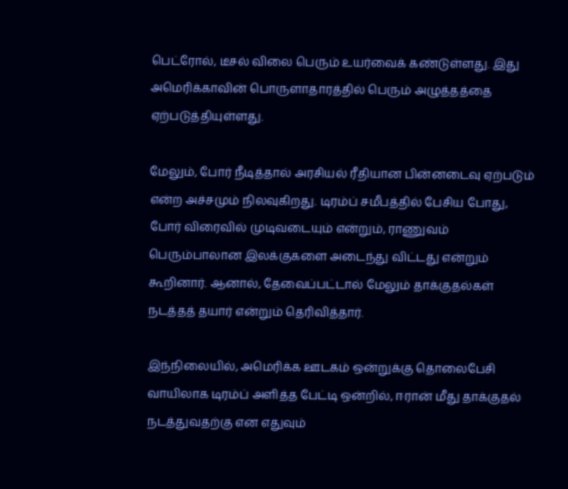பெட்ரோல், டீசல் விலை பெரும் உயர்வைக் கண்டுள்ளது. இது அமெரிக்காவின் பொருளாதாரத்தில் பெரும் அழுத்தத்தை ஏற்படுத்தியுள்ளது.

மேலும், போர் நீடித்தால் அரசியல் ரீதியான பின்னடைவு ஏற்படும் என்ற அச்சமும் நிலவுகிறது. டிரம்ப் சமீபத்தில் பேசிய போது, போர் விரைவில் முடிவடையும் என்றும், ராணுவம் பெரும்பாலான இலக்குகளை அடைந்து விட்டது என்றும் கூறினார். ஆனால், தேவைப்பட்டால் மேலும் தாக்குதல்கள் நடத்தத் தயார் என்றும் தெரிவித்தார்.

இந்நிலையில், அமெரிக்க ஊடகம் ஒன்றுக்கு தொலைபேசி வாயிலாக டிரம்ப் அளித்த பேட்டி ஒன்றில், ஈரான் மீது தாக்குதல் நடத்துவதற்கு என எதுவும்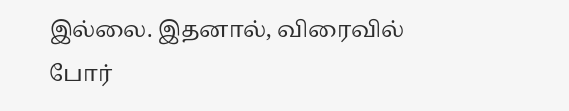இல்லை. இதனால், விரைவில் போர்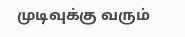முடிவுக்கு வரும்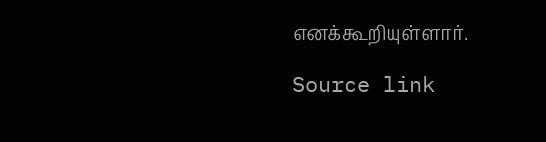எனக்கூறியுள்ளார்.

Source link